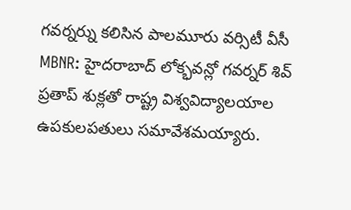గవర్నర్ను కలిసిన పాలమూరు వర్సిటీ వీసీ
MBNR: హైదరాబాద్ లోక్భవన్లో గవర్నర్ శివ్ ప్రతాప్ శుక్లతో రాష్ట్ర విశ్వవిద్యాలయాల ఉపకులపతులు సమావేశమయ్యారు.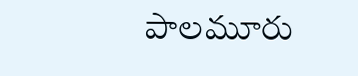పాలమూరు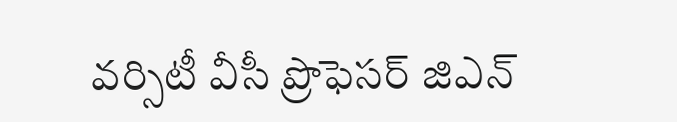వర్సిటీ వీసీ ప్రొఫెసర్ జిఎన్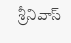శ్రీనివాస్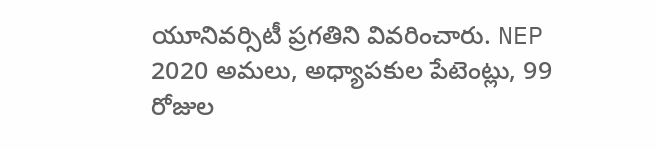యూనివర్సిటీ ప్రగతిని వివరించారు. NEP 2020 అమలు, అధ్యాపకుల పేటెంట్లు, 99 రోజుల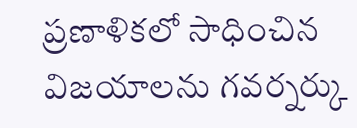ప్రణాళికలో సాధించిన విజయాలను గవర్నర్కు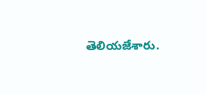తెలియజేశారు.